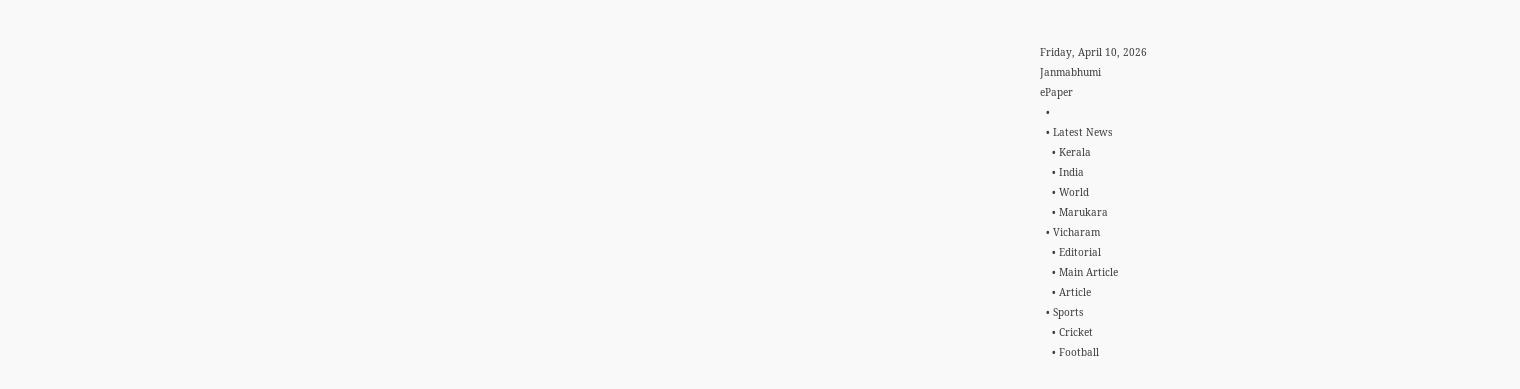Friday, April 10, 2026
Janmabhumi
ePaper
  •
  • Latest News
    • Kerala
    • India
    • World
    • Marukara
  • Vicharam
    • Editorial
    • Main Article
    • Article
  • Sports
    • Cricket
    • Football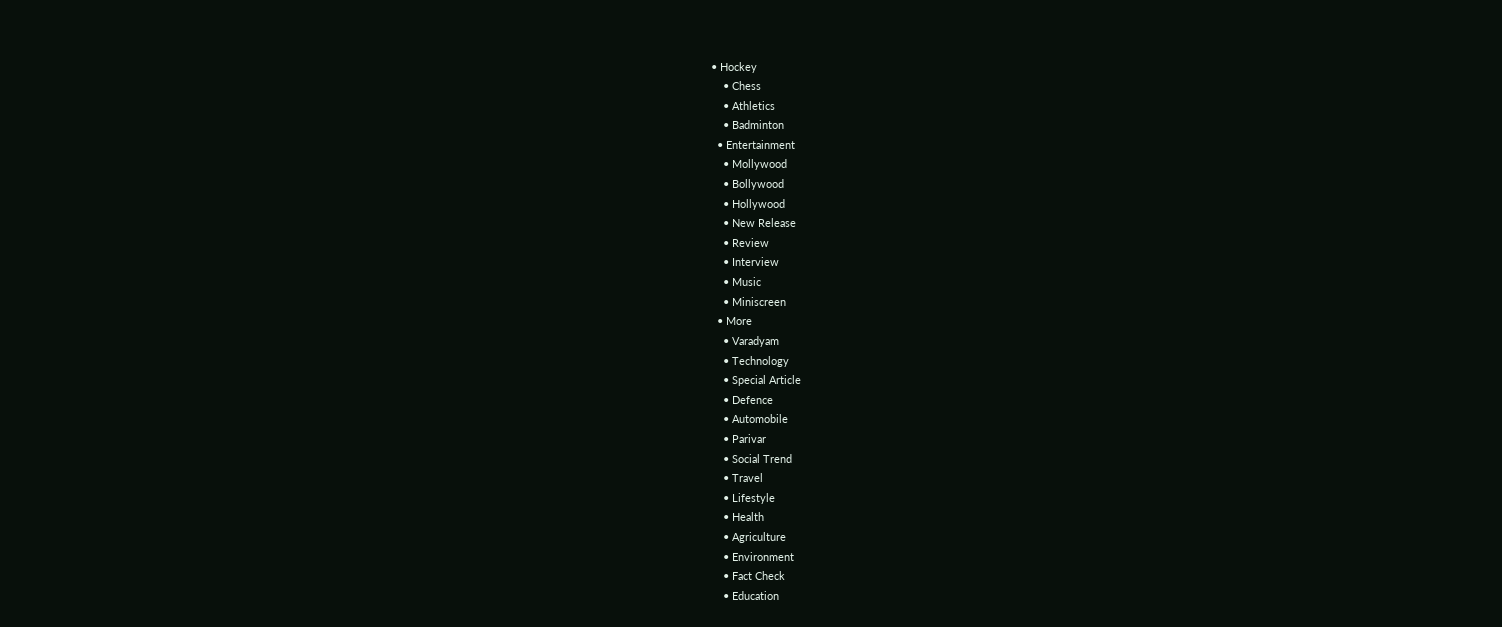• Hockey
    • Chess
    • Athletics
    • Badminton
  • Entertainment
    • Mollywood
    • Bollywood
    • Hollywood
    • New Release
    • Review
    • Interview
    • Music
    • Miniscreen
  • More
    • Varadyam
    • Technology
    • Special Article
    • Defence
    • Automobile
    • Parivar
    • Social Trend
    • Travel
    • Lifestyle
    • Health
    • Agriculture
    • Environment
    • Fact Check
    • Education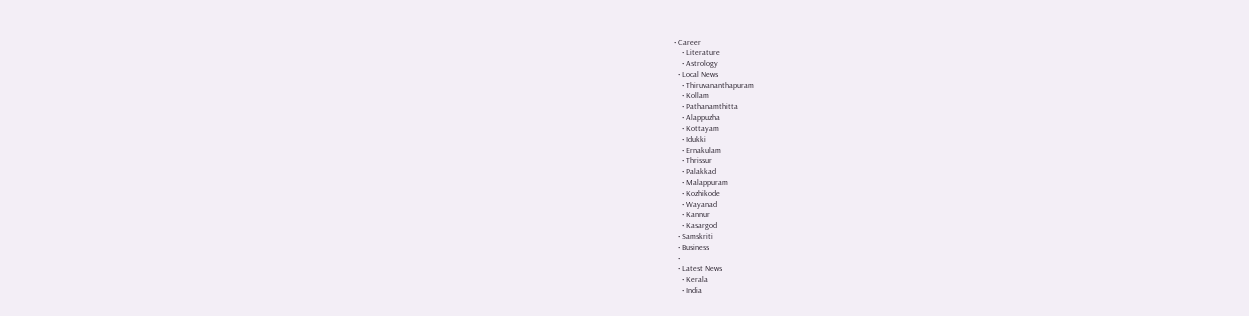• Career
    • Literature
    • Astrology
  • Local News
    • Thiruvananthapuram
    • Kollam
    • Pathanamthitta
    • Alappuzha
    • Kottayam
    • Idukki
    • Ernakulam
    • Thrissur
    • Palakkad
    • Malappuram
    • Kozhikode
    • Wayanad
    • Kannur
    • Kasargod
  • Samskriti
  • Business
  •
  • Latest News
    • Kerala
    • India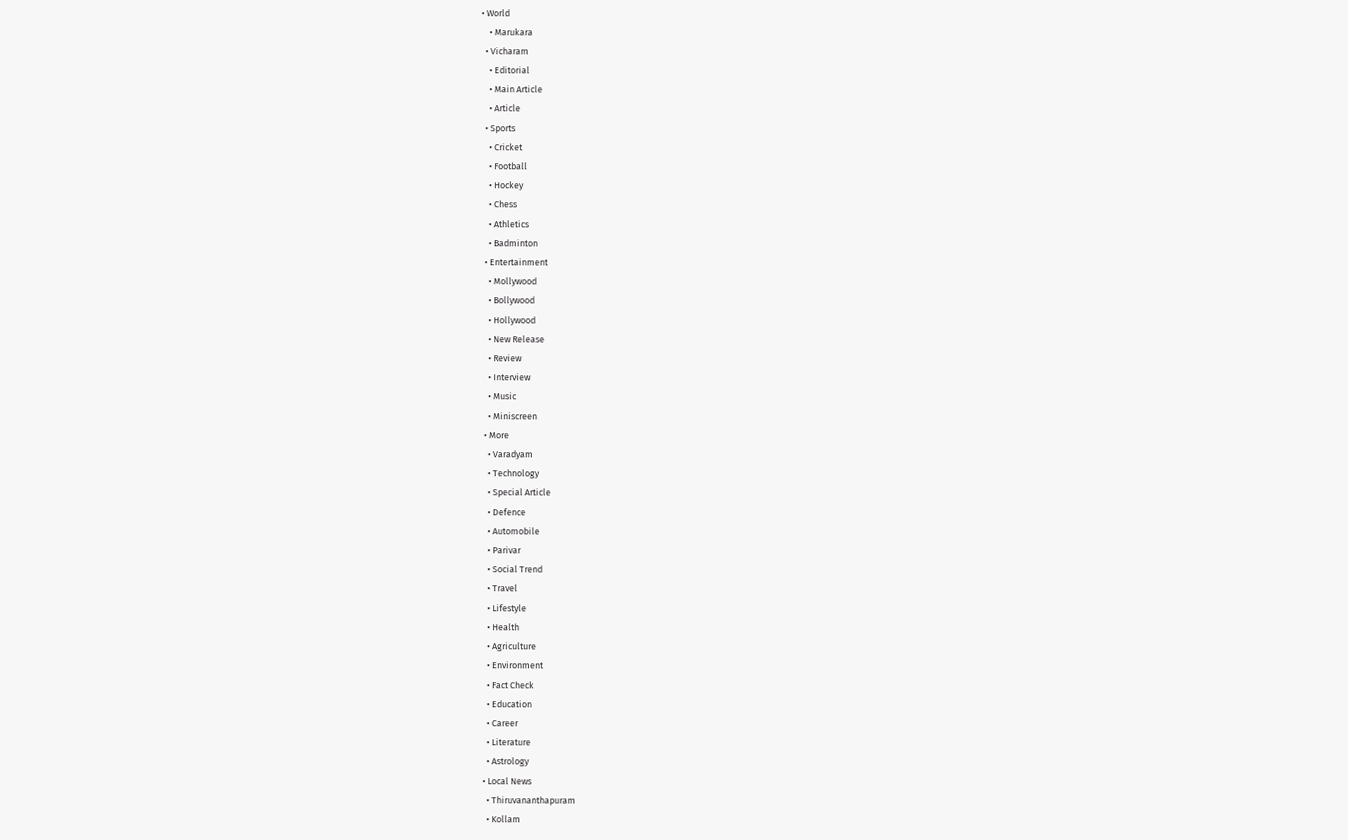• World
    • Marukara
  • Vicharam
    • Editorial
    • Main Article
    • Article
  • Sports
    • Cricket
    • Football
    • Hockey
    • Chess
    • Athletics
    • Badminton
  • Entertainment
    • Mollywood
    • Bollywood
    • Hollywood
    • New Release
    • Review
    • Interview
    • Music
    • Miniscreen
  • More
    • Varadyam
    • Technology
    • Special Article
    • Defence
    • Automobile
    • Parivar
    • Social Trend
    • Travel
    • Lifestyle
    • Health
    • Agriculture
    • Environment
    • Fact Check
    • Education
    • Career
    • Literature
    • Astrology
  • Local News
    • Thiruvananthapuram
    • Kollam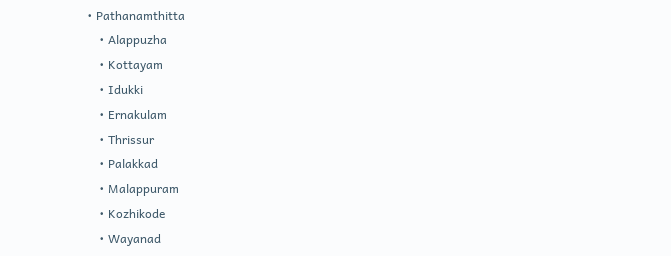• Pathanamthitta
    • Alappuzha
    • Kottayam
    • Idukki
    • Ernakulam
    • Thrissur
    • Palakkad
    • Malappuram
    • Kozhikode
    • Wayanad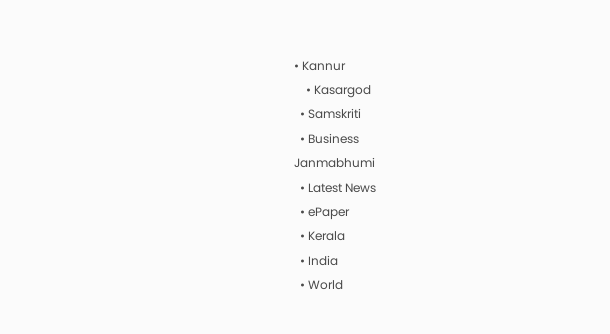• Kannur
    • Kasargod
  • Samskriti
  • Business
Janmabhumi
  • Latest News
  • ePaper
  • Kerala
  • India
  • World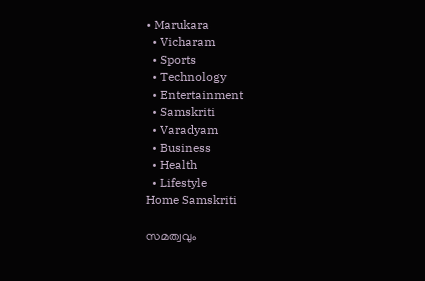• Marukara
  • Vicharam
  • Sports
  • Technology
  • Entertainment
  • Samskriti
  • Varadyam
  • Business
  • Health
  • Lifestyle
Home Samskriti

സമത്വവും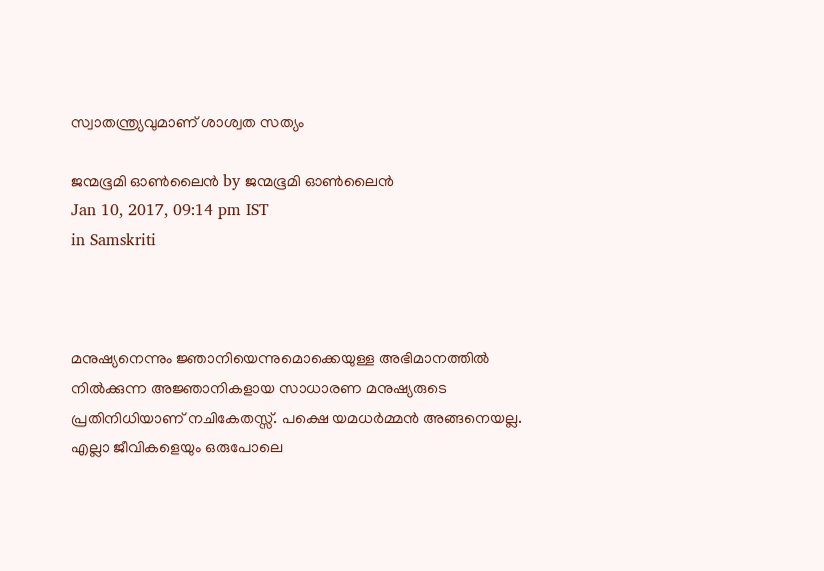സ്വാതന്ത്ര്യവുമാണ് ശാശ്വത സത്യം

ജന്മഭൂമി ഓണ്‍ലൈന്‍ by ജന്മഭൂമി ഓണ്‍ലൈന്‍
Jan 10, 2017, 09:14 pm IST
in Samskriti



മനുഷ്യനെന്നും ജ്ഞാനിയെന്നുമൊക്കെയുള്ള അഭിമാനത്തില്‍ നില്‍ക്കുന്ന അജ്ഞാനികളായ സാധാരണ മനുഷ്യരുടെ പ്രതിനിധിയാണ് നചികേതസ്സ്. പക്ഷെ യമധര്‍മ്മന്‍ അങ്ങനെയല്ല. എല്ലാ ജീവികളെയും ഒരുപോലെ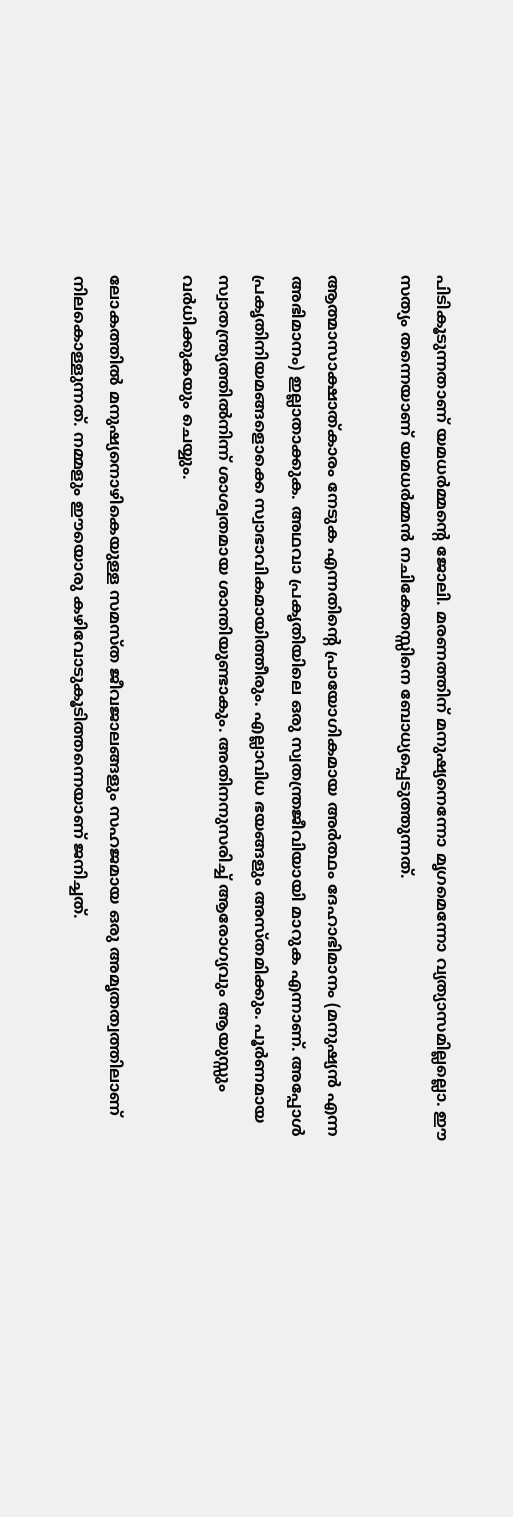പിടികൂടുന്നതാണ് യമധര്‍മ്മന്റെ ജോലി. മരണത്തിന് മനുഷ്യനെന്നോ മൃഗമെന്നോ വ്യത്യാസമില്ലല്ലൊ. ഈ സത്യം തന്നെയാണ് യമധര്‍മ്മന്‍ നചികേതസ്സിനെ ബോധ്യപ്പെടുത്തുന്നത്.

ആത്മാസാക്ഷാത്കാരം നേടുക എന്നതിന്റെ പ്രായോഗികമായ അര്‍ത്ഥം ദേഹാഭിമാനം (മനുഷ്യന്‍ എന്ന അഭിമാനം) ഇല്ലാതാക്കുക. അഥവാ പ്രകൃതിയിലെ ഒരു സ്വതന്ത്രജീവിയായി മാറുക എന്നാണ്. അപ്പോള്‍ പ്രകൃതിനിയമങ്ങളൊക്കെ സ്വാഭാവികമായിത്തീരും. എല്ലാവിധ ഭയങ്ങളും അസ്തമിക്കും. പൂര്‍ണമായ സ്വാതന്ത്ര്യത്തില്‍നിന്ന് ശാശ്വതമായ ശാന്തിയുണ്ടാകും. അതിനനുസരിച്ച് ആരോഗ്യവും ആയുസ്സും വര്‍ധിക്കുകയും ചെയ്യും.

ലോകത്തില്‍ മനുഷ്യനൊഴികെയുള്ള സമസ്ത ജീവജാലങ്ങളും സഹജമായ ഒരു അമൃതത്വത്തിലാണ് നിലകൊള്ളുന്നത്. നമ്മളും ഈയൊരു കഴിവോടുകൂടിത്തന്നെയാണ് ജനിച്ചത്.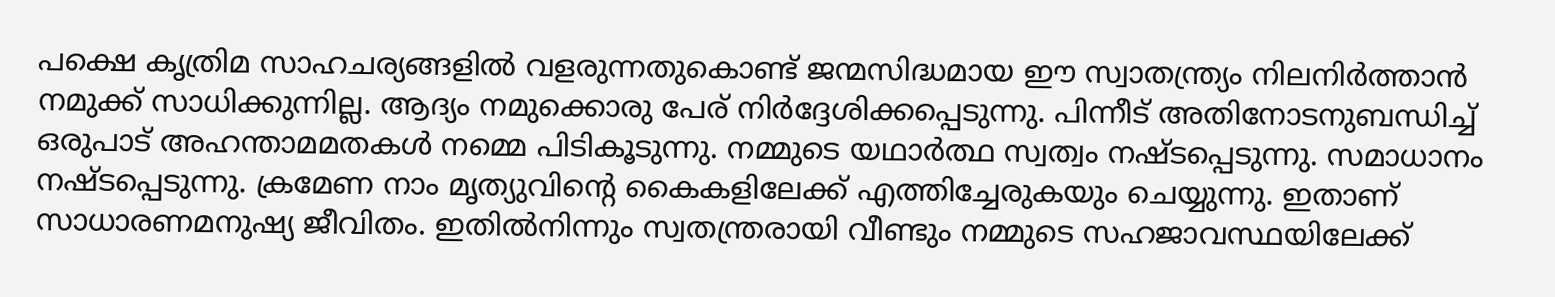പക്ഷെ കൃത്രിമ സാഹചര്യങ്ങളില്‍ വളരുന്നതുകൊണ്ട് ജന്മസിദ്ധമായ ഈ സ്വാതന്ത്ര്യം നിലനിര്‍ത്താന്‍ നമുക്ക് സാധിക്കുന്നില്ല. ആദ്യം നമുക്കൊരു പേര് നിര്‍ദ്ദേശിക്കപ്പെടുന്നു. പിന്നീട് അതിനോടനുബന്ധിച്ച് ഒരുപാട് അഹന്താമമതകള്‍ നമ്മെ പിടികൂടുന്നു. നമ്മുടെ യഥാര്‍ത്ഥ സ്വത്വം നഷ്ടപ്പെടുന്നു. സമാധാനം നഷ്ടപ്പെടുന്നു. ക്രമേണ നാം മൃത്യുവിന്റെ കൈകളിലേക്ക് എത്തിച്ചേരുകയും ചെയ്യുന്നു. ഇതാണ് സാധാരണമനുഷ്യ ജീവിതം. ഇതില്‍നിന്നും സ്വതന്ത്രരായി വീണ്ടും നമ്മുടെ സഹജാവസ്ഥയിലേക്ക്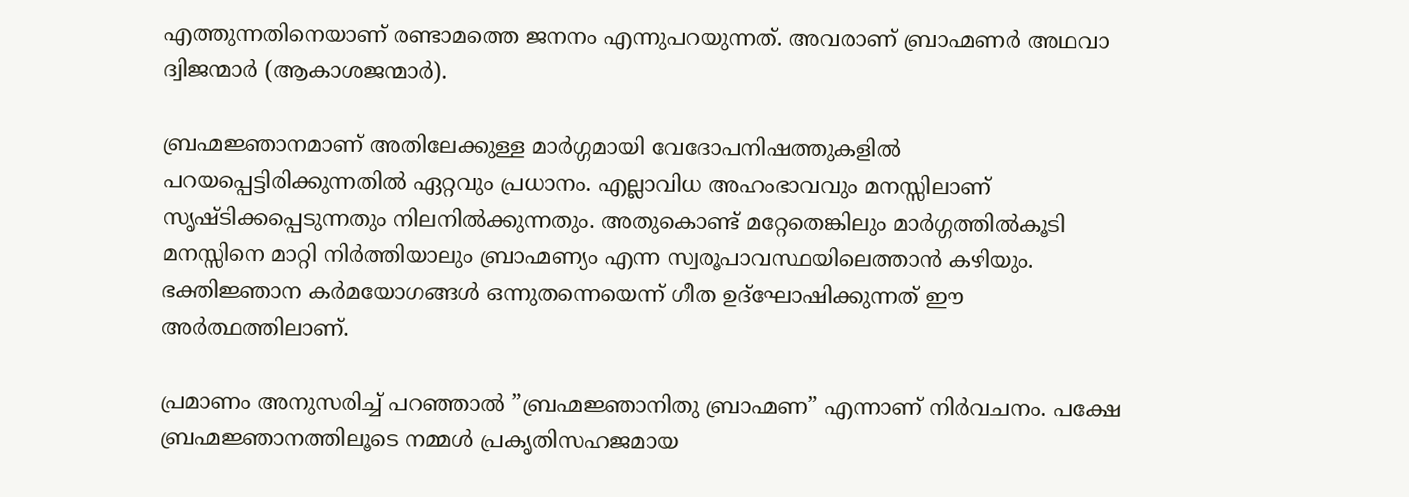എത്തുന്നതിനെയാണ് രണ്ടാമത്തെ ജനനം എന്നുപറയുന്നത്. അവരാണ് ബ്രാഹ്മണര്‍ അഥവാ ദ്വിജന്മാര്‍ (ആകാശജന്മാര്‍).

ബ്രഹ്മജ്ഞാനമാണ് അതിലേക്കുള്ള മാര്‍ഗ്ഗമായി വേദോപനിഷത്തുകളില്‍ പറയപ്പെട്ടിരിക്കുന്നതില്‍ ഏറ്റവും പ്രധാനം. എല്ലാവിധ അഹംഭാവവും മനസ്സിലാണ് സൃഷ്ടിക്കപ്പെടുന്നതും നിലനില്‍ക്കുന്നതും. അതുകൊണ്ട് മറ്റേതെങ്കിലും മാര്‍ഗ്ഗത്തില്‍കൂടി മനസ്സിനെ മാറ്റി നിര്‍ത്തിയാലും ബ്രാഹ്മണ്യം എന്ന സ്വരൂപാവസ്ഥയിലെത്താന്‍ കഴിയും. ഭക്തിജ്ഞാന കര്‍മയോഗങ്ങള്‍ ഒന്നുതന്നെയെന്ന് ഗീത ഉദ്‌ഘോഷിക്കുന്നത് ഈ അര്‍ത്ഥത്തിലാണ്.

പ്രമാണം അനുസരിച്ച് പറഞ്ഞാല്‍ ”ബ്രഹ്മജ്ഞാനിതു ബ്രാഹ്മണ” എന്നാണ് നിര്‍വചനം. പക്ഷേ ബ്രഹ്മജ്ഞാനത്തിലൂടെ നമ്മള്‍ പ്രകൃതിസഹജമായ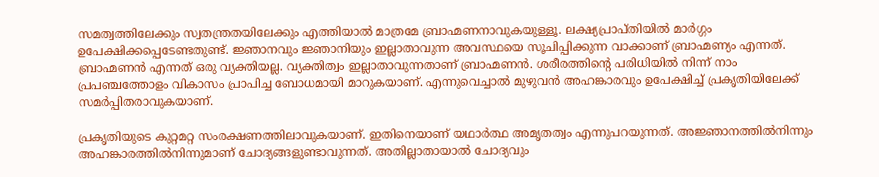സമത്വത്തിലേക്കും സ്വതന്ത്രതയിലേക്കും എത്തിയാല്‍ മാത്രമേ ബ്രാഹ്മണനാവുകയുള്ളൂ. ലക്ഷ്യപ്രാപ്തിയില്‍ മാര്‍ഗ്ഗം ഉപേക്ഷിക്കപ്പെടേണ്ടതുണ്ട്. ജ്ഞാനവും ജ്ഞാനിയും ഇല്ലാതാവുന്ന അവസ്ഥയെ സൂചിപ്പിക്കുന്ന വാക്കാണ് ബ്രാഹ്മണ്യം എന്നത്. ബ്രാഹ്മണന്‍ എന്നത് ഒരു വ്യക്തിയല്ല. വ്യക്തിത്വം ഇല്ലാതാവുന്നതാണ് ബ്രാഹ്മണന്‍. ശരീരത്തിന്റെ പരിധിയില്‍ നിന്ന് നാം പ്രപഞ്ചത്തോളം വികാസം പ്രാപിച്ച ബോധമായി മാറുകയാണ്. എന്നുവെച്ചാല്‍ മുഴുവന്‍ അഹങ്കാരവും ഉപേക്ഷിച്ച് പ്രകൃതിയിലേക്ക് സമര്‍പ്പിതരാവുകയാണ്.

പ്രകൃതിയുടെ കുറ്റമറ്റ സംരക്ഷണത്തിലാവുകയാണ്. ഇതിനെയാണ് യഥാര്‍ത്ഥ അമൃതത്വം എന്നുപറയുന്നത്. അജ്ഞാനത്തില്‍നിന്നും അഹങ്കാരത്തില്‍നിന്നുമാണ് ചോദ്യങ്ങളുണ്ടാവുന്നത്. അതില്ലാതായാല്‍ ചോദ്യവും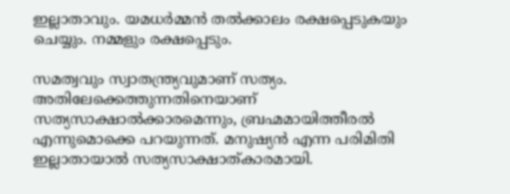ഇല്ലാതാവും. യമധര്‍മ്മന്‍ തല്‍ക്കാലം രക്ഷപ്പെടുകയും ചെയ്യും. നമ്മളും രക്ഷപ്പെടും.

സമത്വവും സ്വാതന്ത്ര്യവുമാണ് സത്യം. അതിലേക്കെത്തുന്നതിനെയാണ് സത്യസാക്ഷാല്‍ക്കാരമെന്നും, ബ്രഹ്മമായിത്തീരല്‍ എന്നുമൊക്കെ പറയുന്നത്. മനുഷ്യന്‍ എന്ന പരിമിതി ഇല്ലാതായാല്‍ സത്യസാക്ഷാത്കാരമായി.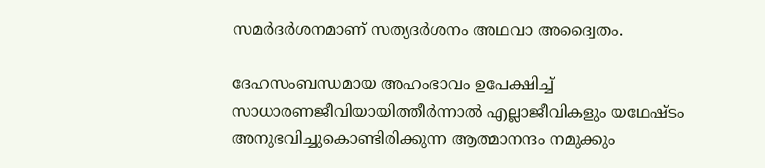സമര്‍ദര്‍ശനമാണ് സത്യദര്‍ശനം അഥവാ അദ്വൈതം.

ദേഹസംബന്ധമായ അഹംഭാവം ഉപേക്ഷിച്ച് സാധാരണജീവിയായിത്തീര്‍ന്നാല്‍ എല്ലാജീവികളും യഥേഷ്ടം അനുഭവിച്ചുകൊണ്ടിരിക്കുന്ന ആത്മാനന്ദം നമുക്കും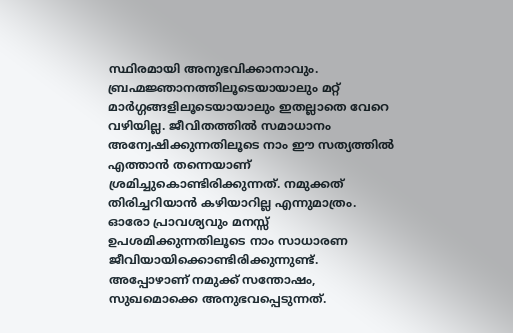സ്ഥിരമായി അനുഭവിക്കാനാവും. ബ്രഹ്മജ്ഞാനത്തിലൂടെയായാലും മറ്റ് മാര്‍ഗ്ഗങ്ങളിലൂടെയായാലും ഇതല്ലാതെ വേറെ വഴിയില്ല. ജീവിതത്തില്‍ സമാധാനം അന്വേഷിക്കുന്നതിലൂടെ നാം ഈ സത്യത്തില്‍ എത്താന്‍ തന്നെയാണ് ശ്രമിച്ചുകൊണ്ടിരിക്കുന്നത്. നമുക്കത് തിരിച്ചറിയാന്‍ കഴിയാറില്ല എന്നുമാത്രം. ഓരോ പ്രാവശ്യവും മനസ്സ് ഉപശമിക്കുന്നതിലൂടെ നാം സാധാരണ ജീവിയായിക്കൊണ്ടിരിക്കുന്നുണ്ട്. അപ്പോഴാണ് നമുക്ക് സന്തോഷം, സുഖമൊക്കെ അനുഭവപ്പെടുന്നത്.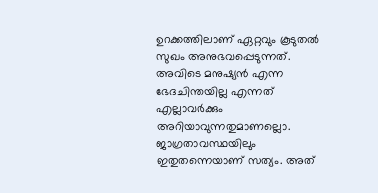ഉറക്കത്തിലാണ് ഏറ്റവും കൂടുതല്‍ സുഖം അനുഭവപ്പെടുന്നത്. അവിടെ മനുഷ്യന്‍ എന്ന ഭേദചിന്തയില്ല എന്നത് എല്ലാവര്‍ക്കും അറിയാവുന്നതുമാണല്ലൊ. ജാഗ്രതാവസ്ഥയിലും ഇതുതന്നെയാണ് സത്യം. അത്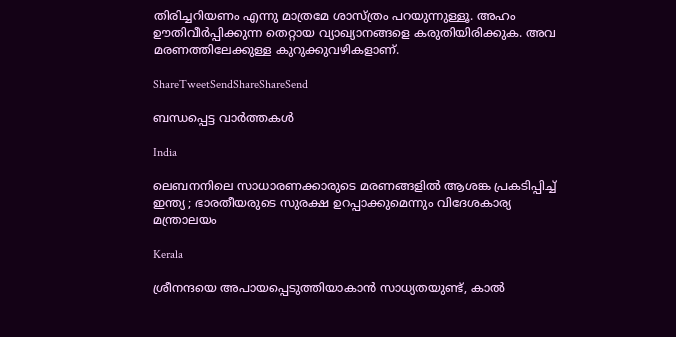തിരിച്ചറിയണം എന്നു മാത്രമേ ശാസ്ത്രം പറയുന്നുള്ളൂ. അഹം ഊതിവീര്‍പ്പിക്കുന്ന തെറ്റായ വ്യാഖ്യാനങ്ങളെ കരുതിയിരിക്കുക. അവ മരണത്തിലേക്കുള്ള കുറുക്കുവഴികളാണ്.

ShareTweetSendShareShareSend

ബന്ധപ്പെട്ട വാര്‍ത്തകള്‍

India

ലെബനനിലെ സാധാരണക്കാരുടെ മരണങ്ങളിൽ ആശങ്ക പ്രകടിപ്പിച്ച് ഇന്ത്യ ; ഭാരതീയരുടെ സുരക്ഷ ഉറപ്പാക്കുമെന്നും വിദേശകാര്യ മന്ത്രാലയം

Kerala

ശ്രീനന്ദയെ അപായപ്പെടുത്തിയാകാന്‍ സാധ്യതയുണ്ട്, കാല്‍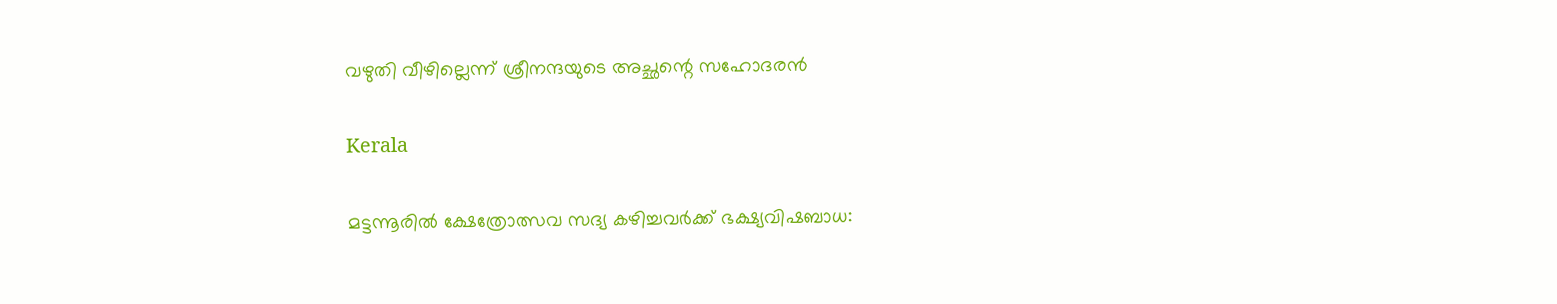വഴുതി വീഴില്ലെന്ന് ശ്രീനന്ദയുടെ അച്ഛന്റെ സഹോദരന്‍

Kerala

മട്ടന്നൂരില്‍ ക്ഷേത്രോത്സവ സദ്യ കഴിച്ചവര്‍ക്ക് ഭക്ഷ്യവിഷബാധ: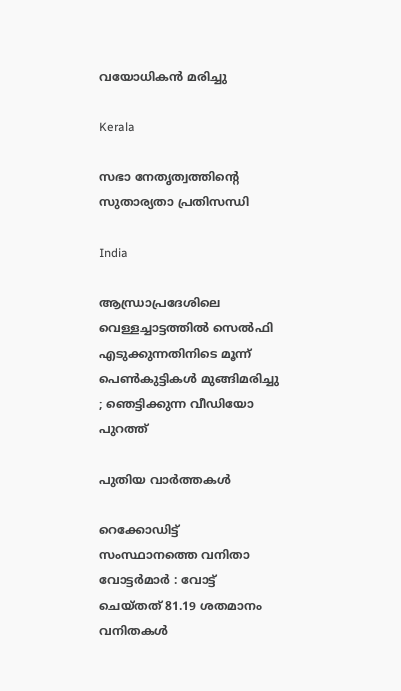വയോധികന്‍ മരിച്ചു

Kerala

സഭാ നേതൃത്വത്തിന്റെ സുതാര്യതാ പ്രതിസന്ധി

India

ആന്ധ്രാപ്രദേശിലെ വെള്ളച്ചാട്ടത്തിൽ സെൽഫി എടുക്കുന്നതിനിടെ മൂന്ന് പെൺകുട്ടികൾ മുങ്ങിമരിച്ചു ; ഞെട്ടിക്കുന്ന വീഡിയോ പുറത്ത്

പുതിയ വാര്‍ത്തകള്‍

റെക്കോഡിട്ട് സംസ്ഥാനത്തെ വനിതാ വോട്ടര്‍മാര്‍ : വോട്ട് ചെയ്തത് 81.19 ശതമാനം വനിതകള്‍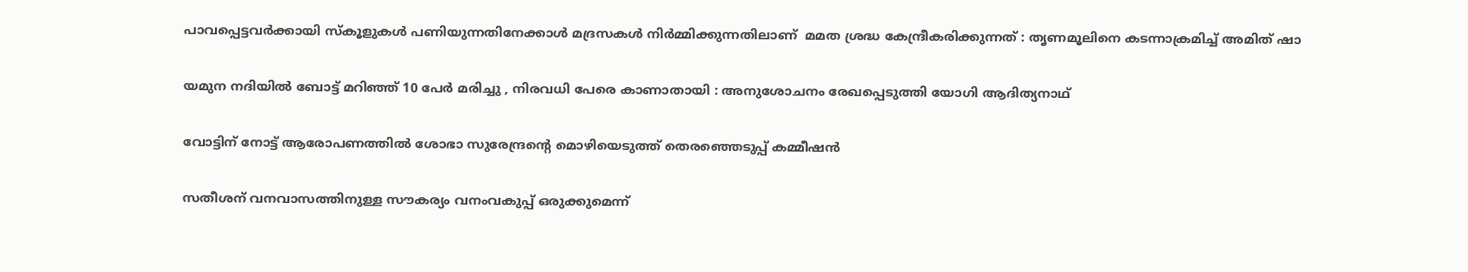പാവപ്പെട്ടവർക്കായി സ്‌കൂളുകൾ പണിയുന്നതിനേക്കാൾ മദ്രസകൾ നിർമ്മിക്കുന്നതിലാണ്  മമത ശ്രദ്ധ കേന്ദ്രീകരിക്കുന്നത് : തൃണമൂലിനെ കടന്നാക്രമിച്ച് അമിത് ഷാ

യമുന നദിയിൽ ബോട്ട് മറിഞ്ഞ് 10 പേർ മരിച്ചു , നിരവധി പേരെ കാണാതായി : അനുശോചനം രേഖപ്പെടുത്തി യോഗി ആദിത്യനാഥ്

വോട്ടിന് നോട്ട് ആരോപണത്തില്‍ ശോഭാ സുരേന്ദ്രന്റെ മൊഴിയെടുത്ത് തെരഞ്ഞെടുപ്പ് കമ്മീഷന്‍

സതീശന് വനവാസത്തിനുള്ള സൗകര്യം വനംവകുപ്പ് ഒരുക്കുമെന്ന്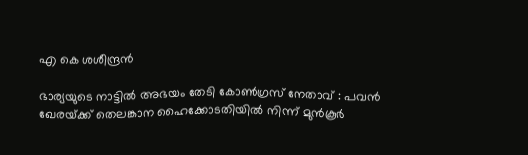എ കെ ശശീന്ദ്രൻ

ഭാര്യയുടെ നാട്ടിൽ അഭയം തേടി കോൺഗ്രസ് നേതാവ് : പവൻ ഖേരയ്‌ക്ക് തെലങ്കാന ഹൈക്കോടതിയിൽ നിന്ന് മുൻകൂർ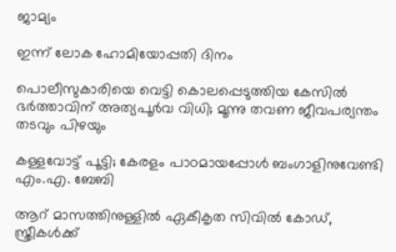ജാമ്യം

ഇന്ന് ലോക ഹോമിയോപ്പതി ദിനം

പൊലീസുകാരിയെ വെട്ടി കൊലപ്പെടുത്തിയ കേസിൽ ഭർത്താവിന് അത്യപൂർവ വിധി; മൂന്നു തവണ ജീവപര്യന്തം തടവും പിഴയും

കള്ളവോട്ട് പൂട്ടി; കേരളം പാഠമായപ്പോൾ ബംഗാളിനുവേണ്ടി എം.എ. ബേബി

ആറ് മാസത്തിനുള്ളിൽ ഏകീകൃത സിവിൽ കോഡ്, സ്ത്രീകൾക്ക്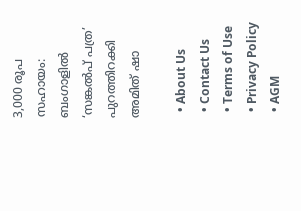3,000 രൂപ സഹായം: ബംഗാളിൽ ‘സങ്കൽപ് പത്ര’ പുറത്തിറക്കി അമിത് ഷാ

  • About Us
  • Contact Us
  • Terms of Use
  • Privacy Policy
  • AGM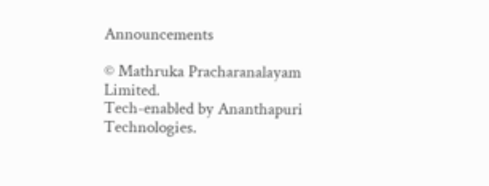Announcements

© Mathruka Pracharanalayam Limited.
Tech-enabled by Ananthapuri Technologies.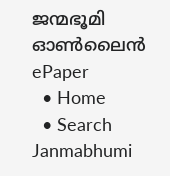ജന്മഭൂമി ഓണ്‍ലൈന്‍
ePaper
  • Home
  • Search Janmabhumi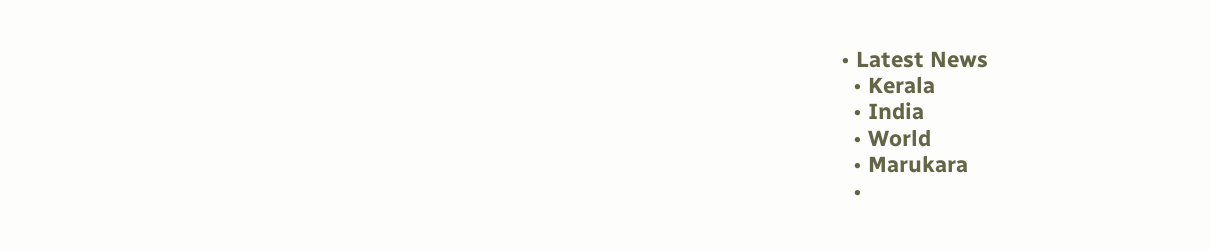• Latest News
  • Kerala
  • India
  • World
  • Marukara
  •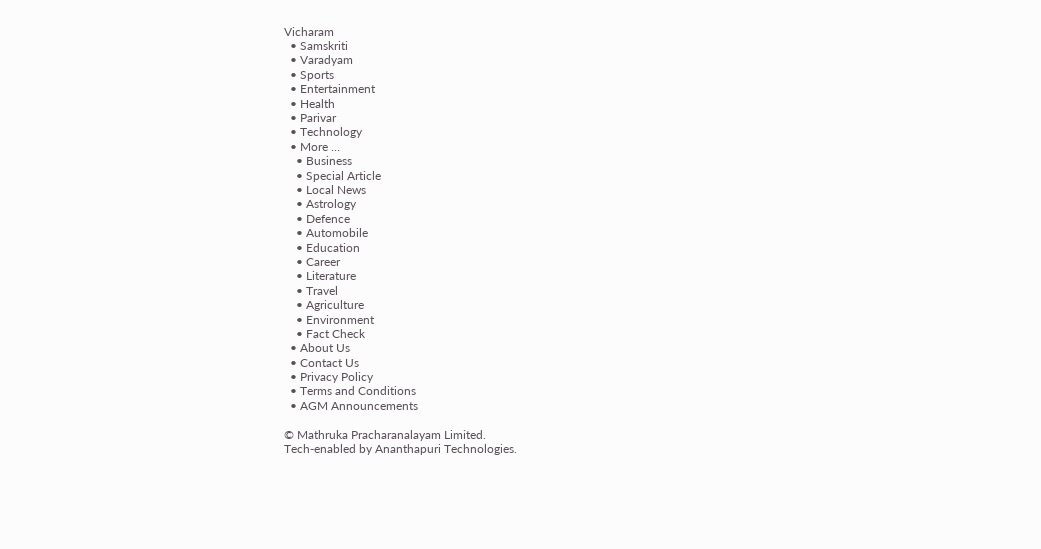Vicharam
  • Samskriti
  • Varadyam
  • Sports
  • Entertainment
  • Health
  • Parivar
  • Technology
  • More …
    • Business
    • Special Article
    • Local News
    • Astrology
    • Defence
    • Automobile
    • Education
    • Career
    • Literature
    • Travel
    • Agriculture
    • Environment
    • Fact Check
  • About Us
  • Contact Us
  • Privacy Policy
  • Terms and Conditions
  • AGM Announcements

© Mathruka Pracharanalayam Limited.
Tech-enabled by Ananthapuri Technologies.